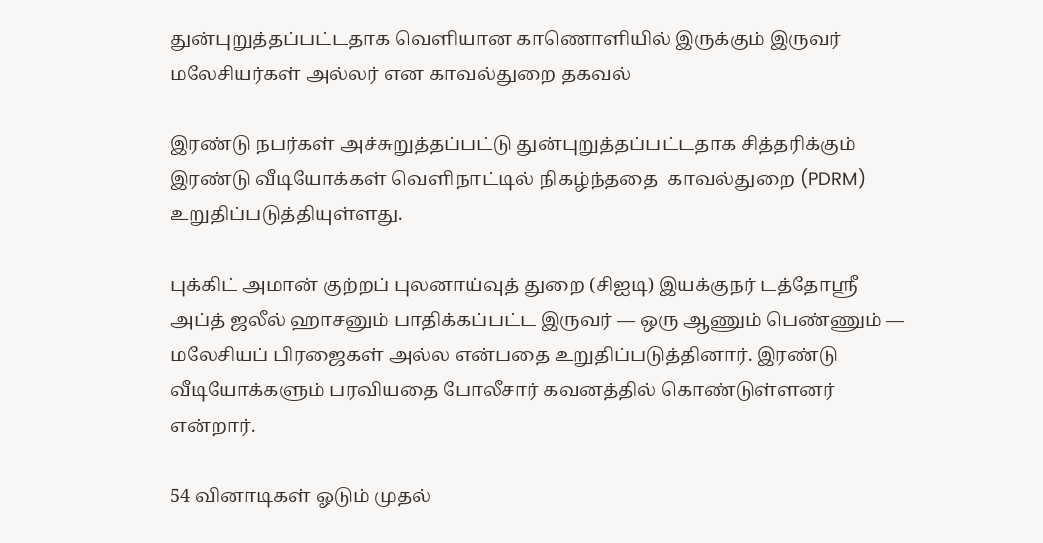துன்புறுத்தப்பட்டதாக வெளியான காணொளியில் இருக்கும் இருவர் மலேசியர்கள் அல்லர் என காவல்துறை தகவல்

இரண்டு நபர்கள் அச்சுறுத்தப்பட்டு துன்புறுத்தப்பட்டதாக சித்தரிக்கும் இரண்டு வீடியோக்கள் வெளிநாட்டில் நிகழ்ந்ததை  காவல்துறை (PDRM) உறுதிப்படுத்தியுள்ளது.

புக்கிட் அமான் குற்றப் புலனாய்வுத் துறை (சிஐடி) இயக்குநர் டத்தோஸ்ரீ அப்த் ஜலீல் ஹாசனும் பாதிக்கப்பட்ட இருவர் — ஒரு ஆணும் பெண்ணும் — மலேசியப் பிரஜைகள் அல்ல என்பதை உறுதிப்படுத்தினார். இரண்டு வீடியோக்களும் பரவியதை போலீசார் கவனத்தில் கொண்டுள்ளனர் என்றார்.

54 வினாடிகள் ஓடும் முதல்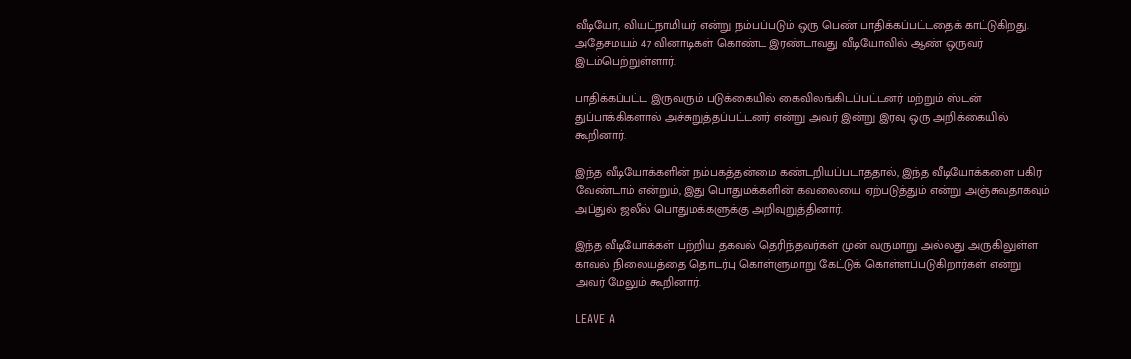வீடியோ, வியட்நாமியர் என்று நம்பப்படும் ஒரு பெண் பாதிக்கப்பட்டதைக் காட்டுகிறது. அதேசமயம் 47 வினாடிகள் கொண்ட இரண்டாவது வீடியோவில் ஆண் ஒருவர் இடம்பெற்றுள்ளார்.

பாதிக்கப்பட்ட இருவரும் படுக்கையில் கைவிலங்கிடப்பட்டனர் மற்றும் ஸ்டன் துப்பாக்கிகளால் அச்சுறுத்தப்பட்டனர் என்று அவர் இன்று இரவு ஒரு அறிக்கையில் கூறினார்.

இந்த வீடியோக்களின் நம்பகத்தன்மை கண்டறியப்படாததால், இந்த வீடியோக்களை பகிர வேண்டாம் என்றும், இது பொதுமக்களின் கவலையை ஏற்படுத்தும் என்று அஞ்சுவதாகவும் அப்துல் ஜலீல் பொதுமக்களுக்கு அறிவுறுத்தினார்.

இந்த வீடியோக்கள் பற்றிய தகவல் தெரிந்தவர்கள் முன் வருமாறு அல்லது அருகிலுள்ள காவல் நிலையத்தை தொடர்பு கொள்ளுமாறு கேட்டுக் கொள்ளப்படுகிறார்கள் என்று அவர் மேலும் கூறினார்.

LEAVE A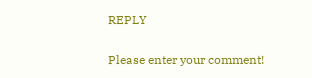REPLY

Please enter your comment!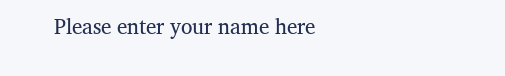Please enter your name here